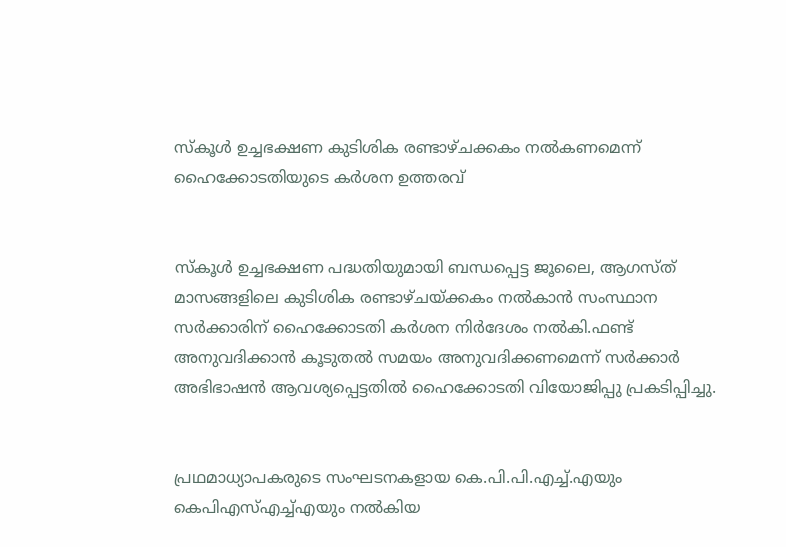സ്‌കൂള്‍ ഉച്ചഭക്ഷണ കുടിശിക രണ്ടാഴ്ചക്കകം നല്‍കണമെന്ന് ഹൈക്കോടതിയുടെ കര്‍ശന ഉത്തരവ്


സ്‌കൂള്‍ ഉച്ചഭക്ഷണ പദ്ധതിയുമായി ബന്ധപ്പെട്ട ജൂലൈ, ആഗസ്ത് മാസങ്ങളിലെ കുടിശിക രണ്ടാഴ്ചയ്‌ക്കകം നല്‍കാന്‍ സംസ്ഥാന സര്‍ക്കാരിന് ഹൈക്കോടതി കര്‍ശന നിര്‍ദേശം നല്‍കി.ഫണ്ട് അനുവദിക്കാന്‍ കൂടുതല്‍ സമയം അനുവദിക്കണമെന്ന് സര്‍ക്കാര്‍ അഭിഭാഷന്‍ ആവശ്യപ്പെട്ടതില്‍ ഹൈക്കോടതി വിയോജിപ്പു പ്രകടിപ്പിച്ചു.


പ്രഥമാധ്യാപകരുടെ സംഘടനകളായ കെ.പി.പി.എച്ച്‌.എയും കെപിഎസ്‌എച്ച്‌എയും നല്‍കിയ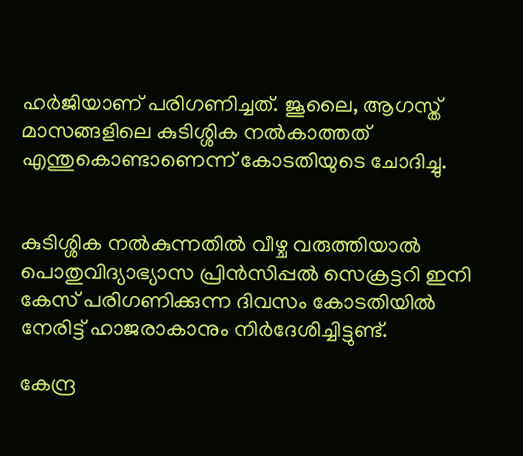ഹര്‍ജിയാണ് പരിഗണിച്ചത്. ജൂലൈ, ആഗസ്ത് മാസങ്ങളിലെ കുടിശ്ശിക നല്‍കാത്തത് എന്തുകൊണ്ടാണെന്ന് കോടതിയുടെ ചോദിച്ചു.


കുടിശ്ശിക നല്‍കുന്നതില്‍ വീഴ്ച വരുത്തിയാല്‍ പൊതുവിദ്യാഭ്യാസ പ്രിന്‍സിപ്പല്‍ സെക്രട്ടറി ഇനി കേസ് പരിഗണിക്കുന്ന ദിവസം കോടതിയില്‍ നേരിട്ട് ഹാജരാകാനും നിര്‍ദേശിച്ചിട്ടുണ്ട്.

കേന്ദ്ര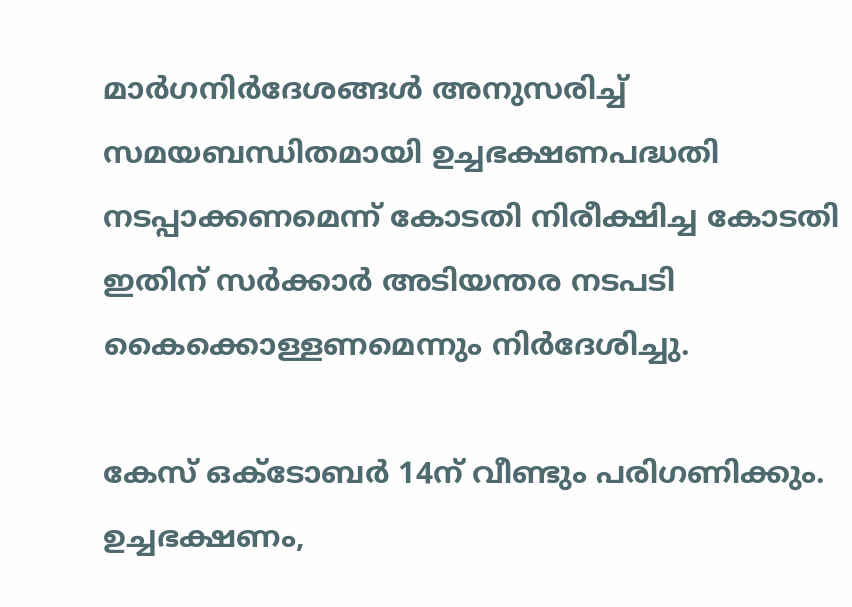മാര്‍ഗനിര്‍ദേശങ്ങള്‍ അനുസരിച്ച്‌ സമയബന്ധിതമായി ഉച്ചഭക്ഷണപദ്ധതി നടപ്പാക്കണമെന്ന് കോടതി നിരീക്ഷിച്ച കോടതി ഇതിന് സര്‍ക്കാര്‍ അടിയന്തര നടപടി കൈക്കൊള്ളണമെന്നും നിര്‍ദേശിച്ചു.

കേസ് ഒക്ടോബര്‍ 14ന് വീണ്ടും പരിഗണിക്കും. ഉച്ചഭക്ഷണം,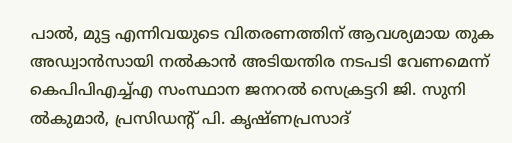പാല്‍, മുട്ട എന്നിവയുടെ വിതരണത്തിന് ആവശ്യമായ തുക അഡ്വാന്‍സായി നല്‍കാന്‍ അടിയന്തിര നടപടി വേണമെന്ന് കെപിപിഎച്ച്‌എ സംസ്ഥാന ജനറല്‍ സെക്രട്ടറി ജി. സുനി
ല്‍കുമാര്‍, പ്രസിഡന്റ് പി. കൃഷ്ണപ്രസാദ്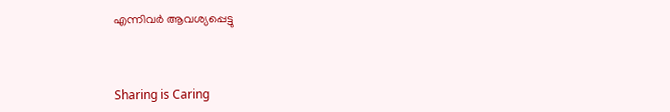എന്നിവര്‍ ആവശ്യപ്പെട്ടു



Sharing is Caring